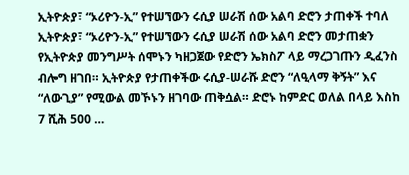ኢትዮጵያ፣ “ኦሪዮን-ኢ” የተሠኘውን ሩሲያ ሠራሽ ሰው አልባ ድሮን ታጠቀች ተባለ
ኢትዮጵያ፣ “ኦሪዮን-ኢ” የተሠኘውን ሩሲያ ሠራሽ ሰው አልባ ድሮን መታጠቋን የኢትዮጵያ መንግሥት ሰሞኑን ካዘጋጀው የድሮን ኤክስፖ ላይ ማረጋገጡን ዲፈንስ ብሎግ ዘገበ። ኢትዮጵያ የታጠቀችው ሩሲያ-ሠራሹ ድሮን “ለዒላማ ቅኝት” እና “ለውጊያ” የሚውል መኾኑን ዘገባው ጠቅሷል። ድሮኑ ከምድር ወለል በላይ እስከ 7 ሺሕ 500 …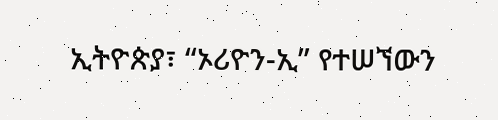ኢትዮጵያ፣ “ኦሪዮን-ኢ” የተሠኘውን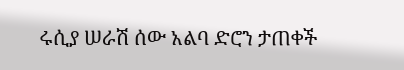ሩሲያ ሠራሽ ሰው አልባ ድሮን ታጠቀች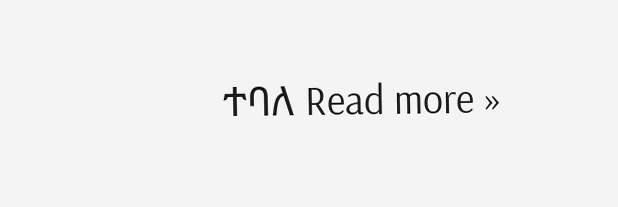ተባለ Read more »